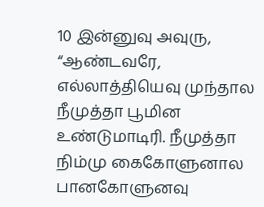10 இன்னுவு அவுரு, “ஆண்டவரே, எல்லாத்தியெவு முந்தால நீமுத்தா பூமின உண்டுமாடிரி. நீமுத்தா நிம்மு கைகோளுனால பானகோளுனவு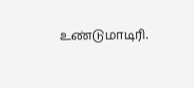உண்டுமாடிரி.